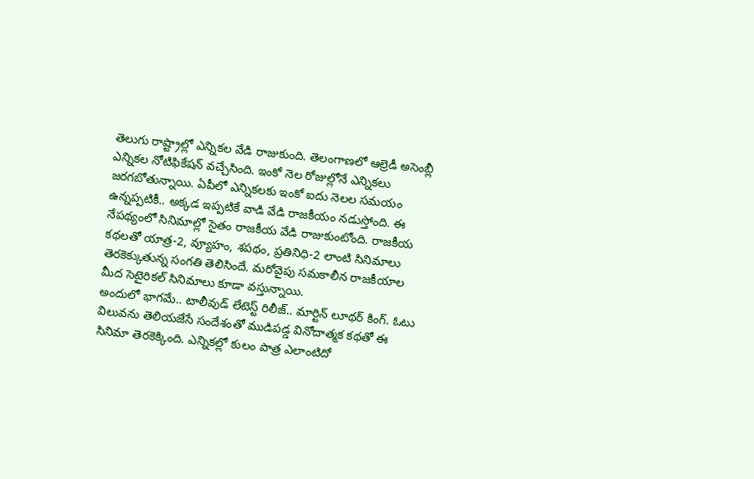తెలుగు రాష్ట్రాల్లో ఎన్నికల వేడి రాజుకుంది. తెలంగాణలో ఆల్రెడీ అసెంబ్లీ ఎన్నికల నోటిఫికేషన్ వచ్చేసింది. ఇంకో నెల రోజుల్లోనే ఎన్నికలు జరగబోతున్నాయి. ఏపీలో ఎన్నికలకు ఇంకో ఐదు నెలల సమయం ఉన్నప్పటికీ.. అక్కడ ఇప్పటికే వాడి వేడి రాజకీయం నడుస్తోంది. ఈ నేపథ్యంలో సినిమాల్లో సైతం రాజకీయ వేడి రాజుకుంటోంది. రాజకీయ కథలతో యాత్ర-2, వ్యూహం, శపథం, ప్రతినిధి-2 లాంటి సినిమాలు తెరకెక్కుతున్న సంగతి తెలిసిందే. మరోవైపు సమకాలీన రాజకీయాల మీద సెటైరికల్ సినిమాలు కూడా వస్తున్నాయి.
అందులో భాగమే.. టాలీవుడ్ లేటెస్ట్ రిలీజ్.. మార్టిన్ లూథర్ కింగ్. ఓటు విలువను తెలియజేసే సందేశంతో ముడిపడ్డ వినోదాత్మక కథతో ఈ సినిమా తెరకెక్కింది. ఎన్నికల్లో కులం పాత్ర ఎలాంటిదో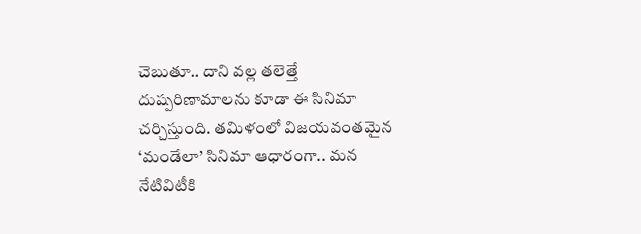చెబుతూ.. దాని వల్ల తలెత్తే దుష్పరిణామాలను కూడా ఈ సినిమా చర్చిస్తుంది. తమిళంలో విజయవంతమైన ‘మండేలా’ సినిమా ఆధారంగా.. మన నేటివిటీకి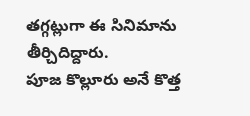తగ్గట్లుగా ఈ సినిమాను తీర్చిదిద్దారు.
పూజ కొల్లూరు అనే కొత్త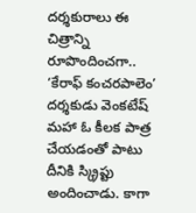దర్శకురాలు ఈ చిత్రాన్ని రూపొందించగా.. ‘కేరాఫ్ కంచరపాలెం’ దర్శకుడు వెంకటేష్ మహా ఓ కీలక పాత్ర చేయడంతో పాటు దీనికి స్క్రిప్టు అందించాడు. కాగా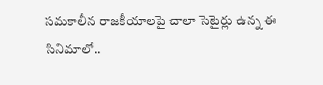సమకాలీన రాజకీయాలపై చాలా సెటైర్లు ఉన్న ఈ సినిమాలో..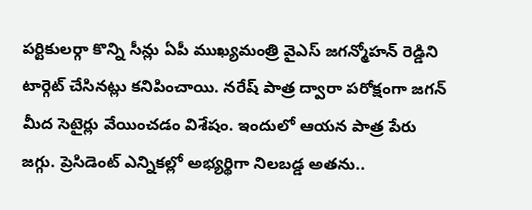పర్టికులర్గా కొన్ని సీన్లు ఏపీ ముఖ్యమంత్రి వైఎస్ జగన్మోహన్ రెడ్డిని టార్గెట్ చేసినట్లు కనిపించాయి. నరేష్ పాత్ర ద్వారా పరోక్షంగా జగన్ మీద సెటైర్లు వేయించడం విశేషం. ఇందులో ఆయన పాత్ర పేరు జగ్గు. ప్రెసిడెంట్ ఎన్నికల్లో అభ్యర్థిగా నిలబడ్డ అతను..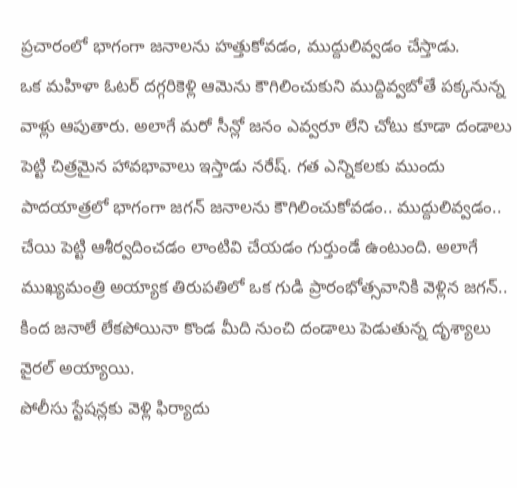ప్రచారంలో భాగంగా జనాలను హత్తుకోవడం, ముద్దులివ్వడం చేస్తాడు.
ఒక మహిళా ఓటర్ దగ్గరికెళ్లి ఆమెను కౌగిలించుకుని ముద్దివ్వబోతే పక్కనున్న వాళ్లు ఆపుతారు. అలాగే మరో సీన్లో జనం ఎవ్వరూ లేని చోటు కూడా దండాలు పెట్టి చిత్రమైన హావభావాలు ఇస్తాడు నరేష్. గత ఎన్నికలకు ముందు పాదయాత్రలో భాగంగా జగన్ జనాలను కౌగిలించుకోవడం.. ముద్దులివ్వడం.. చేయి పెట్టి ఆశీర్వదించడం లాంటివి చేయడం గుర్తుండే ఉంటుంది. అలాగే ముఖ్యమంత్రి అయ్యాక తిరుపతిలో ఒక గుడి ప్రారంభోత్సవానికి వెళ్లిన జగన్.. కింద జనాలే లేకపోయినా కొండ మీది నుంచి దండాలు పెడుతున్న దృశ్యాలు వైరల్ అయ్యాయి.
పోలీసు స్టేషన్లకు వెళ్లి ఫిర్యాదు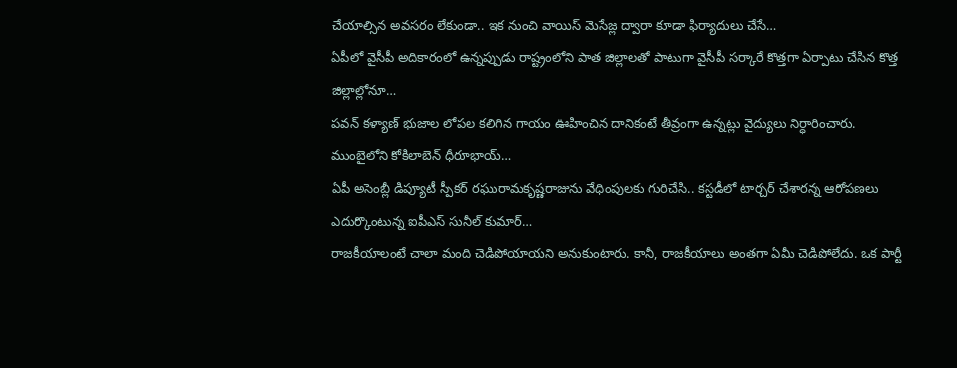చేయాల్సిన అవసరం లేకుండా.. ఇక నుంచి వాయిస్ మెసేజ్ల ద్వారా కూడా ఫిర్యాదులు చేసే…
ఏపీలో వైసీపీ అదికారంలో ఉన్నప్పుడు రాష్ట్రంలోని పాత జిల్లాలతో పాటుగా వైసీపీ సర్కారే కొత్తగా ఏర్పాటు చేసిన కొత్త జిల్లాల్లోనూ…
పవన్ కళ్యాణ్ భుజాల లోపల కలిగిన గాయం ఊహించిన దానికంటే తీవ్రంగా ఉన్నట్లు వైద్యులు నిర్ధారించారు. ముంబైలోని కోకిలాబెన్ ధీరూభాయ్…
ఏపీ అసెంబ్లీ డిప్యూటీ స్పీకర్ రఘురామకృష్ణరాజును వేధింపులకు గురిచేసి.. కస్టడీలో టార్చర్ చేశారన్న ఆరోపణలు ఎదుర్కొంటున్న ఐపీఎస్ సునీల్ కుమార్…
రాజకీయాలంటే చాలా మంది చెడిపోయాయని అనుకుంటారు. కానీ, రాజకీయాలు అంతగా ఏమీ చెడిపోలేదు. ఒక పార్టీ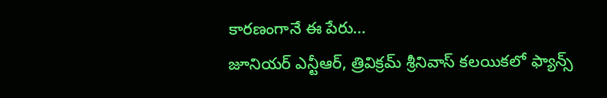కారణంగానే ఈ పేరు…
జూనియర్ ఎన్టీఆర్, త్రివిక్రమ్ శ్రీనివాస్ కలయికలో ఫ్యాన్స్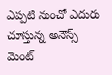ఎప్పటి నుంచో ఎదురు చూస్తున్న అనౌన్స్ మెంట్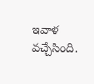ఇవాళ వచ్చేసింది.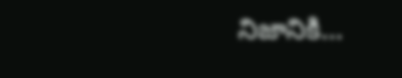నిజానికి…